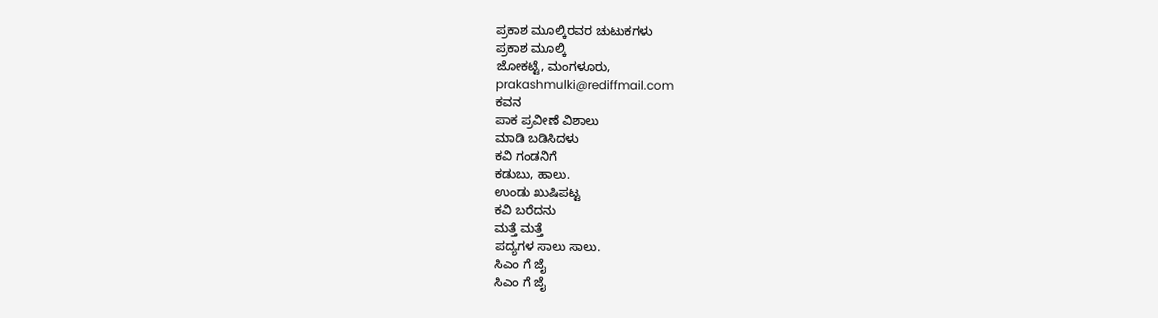ಪ್ರಕಾಶ ಮೂಲ್ಕಿರವರ ಚುಟುಕಗಳು
ಪ್ರಕಾಶ ಮೂಲ್ಕಿ
ಜೋಕಟ್ಟೆ, ಮಂಗಳೂರು,
prakashmulki@rediffmail.com
ಕವನ
ಪಾಕ ಪ್ರವೀಣೆ ವಿಶಾಲು
ಮಾಡಿ ಬಡಿಸಿದಳು
ಕವಿ ಗಂಡನಿಗೆ
ಕಡುಬು, ಹಾಲು.
ಉಂಡು ಖುಷಿಪಟ್ಟ
ಕವಿ ಬರೆದನು
ಮತ್ತೆ ಮತ್ತೆ
ಪದ್ಯಗಳ ಸಾಲು ಸಾಲು.
ಸಿಎಂ ಗೆ ಜೈ
ಸಿಎಂ ಗೆ ಜೈ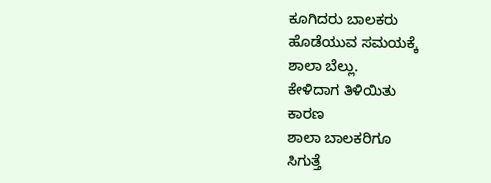ಕೂಗಿದರು ಬಾಲಕರು
ಹೊಡೆಯುವ ಸಮಯಕ್ಕೆ
ಶಾಲಾ ಬೆಲ್ಲು.
ಕೇಳಿದಾಗ ತಿಳಿಯಿತು
ಕಾರಣ
ಶಾಲಾ ಬಾಲಕರಿಗೂ
ಸಿಗುತ್ತೆ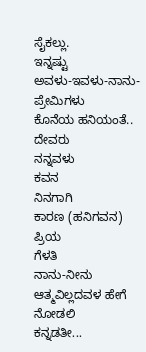ಸೈಕಲ್ಲು.
ಇನ್ನಷ್ಟು
ಅವಳು-ಇವಳು-ನಾನು-ಪ್ರೇಮಿಗಳು
ಕೊನೆಯ ಹನಿಯಂತೆ..
ದೇವರು
ನನ್ನವಳು
ಕವನ
ನಿನಗಾಗಿ
ಕಾರಣ (ಹನಿಗವನ)
ಪ್ರಿಯ
ಗೆಳತಿ
ನಾನು-ನೀನು
ಆತ್ಮವಿಲ್ಲದವಳ ಹೇಗೆ ನೋಡಲಿ
ಕನ್ನಡತೀ...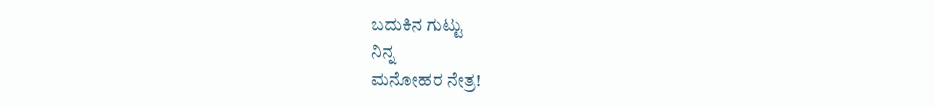ಬದುಕಿನ ಗುಟ್ಟು
ನಿನ್ನ
ಮನೋಹರ ನೇತ್ರ!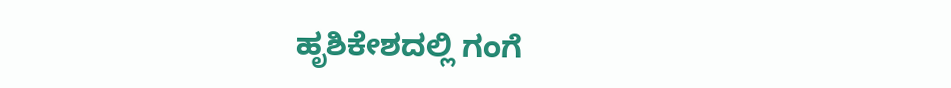ಹೃಶಿಕೇಶದಲ್ಲಿ ಗಂಗೆ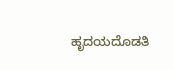ಹೃದಯದೊಡತಿ